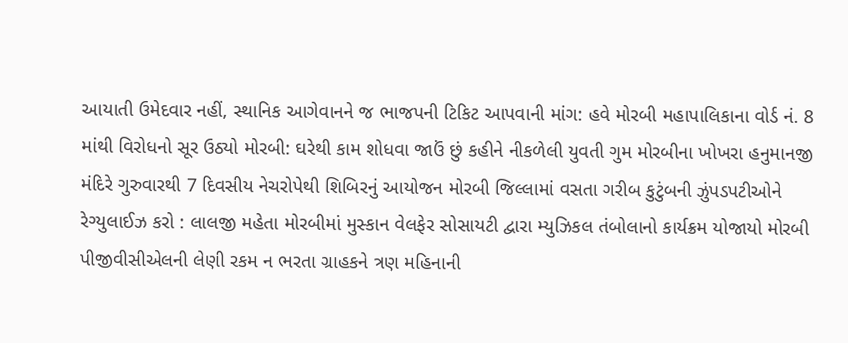આયાતી ઉમેદવાર નહીં, સ્થાનિક આગેવાનને જ ભાજપની ટિકિટ આપવાની માંગ: હવે મોરબી મહાપાલિકાના વોર્ડ નં. 8 માંથી વિરોધનો સૂર ઉઠ્યો મોરબી: ઘરેથી કામ શોધવા જાઉં છું કહીને નીકળેલી યુવતી ગુમ મોરબીના ખોખરા હનુમાનજી મંદિરે ગુરુવારથી 7 દિવસીય નેચરોપેથી શિબિરનું આયોજન મોરબી જિલ્લામાં વસતા ગરીબ કુટુંબની ઝુંપડપટીઓને રેગ્યુલાઈઝ કરો : લાલજી મહેતા મોરબીમાં મુસ્કાન વેલફેર સોસાયટી દ્વારા મ્યુઝિકલ તંબોલાનો કાર્યક્રમ યોજાયો મોરબી પીજીવીસીએલની લેણી રકમ ન ભરતા ગ્રાહકને ત્રણ મહિનાની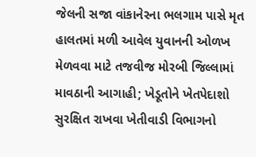જેલની સજા વાંકાનેરના ભલગામ પાસે મૃત હાલતમાં મળી આવેલ યુવાનની ઓળખ મેળવવા માટે તજવીજ મોરબી જિલ્લામાં માવઠાની આગાહી; ખેડૂતોને ખેતપેદાશો સુરક્ષિત રાખવા ખેતીવાડી વિભાગનો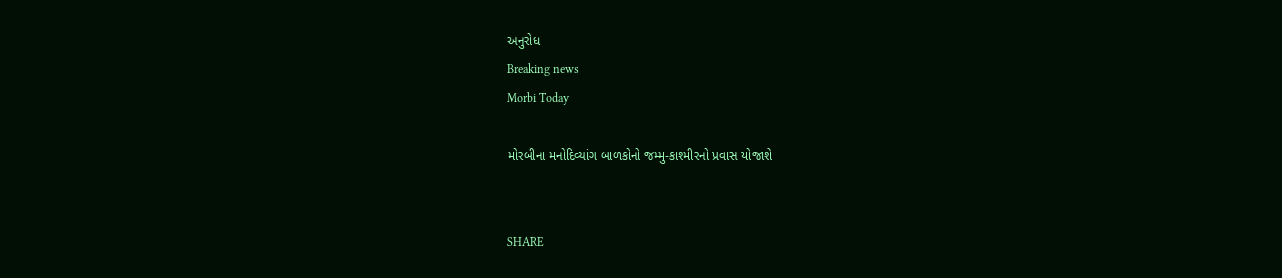અનુરોધ
Breaking news
Morbi Today

મોરબીના મનોદિવ્યાંગ બાળકોનો જમ્મુ-કાશ્મીરનો પ્રવાસ યોજાશે


SHARE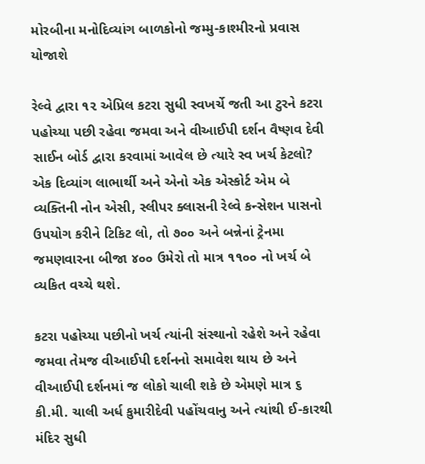મોરબીના મનોદિવ્યાંગ બાળકોનો જમ્મુ-કાશ્મીરનો પ્રવાસ યોજાશે

રેલ્વે દ્વારા ૧૨ એપ્રિલ કટરા સુધી સ્વખર્ચે જતી આ ટુરને કટરા પહોચ્યા પછી રહેવા જમવા અને વીઆઈપી દર્શન વૈષ્ણવ દેવી સાઈન બોર્ડ દ્વારા કરવામાં આવેલ છે ત્યારે સ્વ ખર્ચ કેટલો? એક દિવ્યાંગ લાભાર્થી અને એનો એક એસ્કોર્ટ એમ બે વ્યક્તિની નોન એસી, સ્લીપર ક્લાસની રેલ્વે કન્સેશન પાસનો ઉપયોગ કરીને ટિકિટ લો, તો ૭૦૦ અને બન્નેનાં ટ્રેનમા જમણવારના બીજા ૪૦૦ ઉમેરો તો માત્ર ૧૧૦૦ નો ખર્ચ બે વ્યકિત વચ્ચે થશે.

કટરા પહોચ્યા પછીનો ખર્ચ ત્યાંની સંસ્થાનો રહેશે અને રહેવા જમવા તેમજ વીઆઈપી દર્શનનો સમાવેશ થાય છે અને વીઆઈપી દર્શનમાં જ લોકો ચાલી શકે છે એમણે માત્ર ૬ કી.મી. ચાલી અર્ધ કુમારીદેવી પહોંચવાનુ અને ત્યાંથી ઈ-કારથી મંદિર સુધી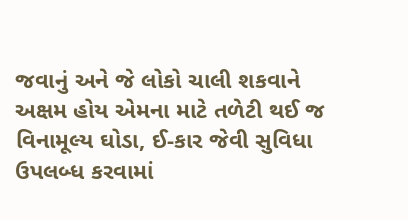જવાનું અને જે લોકો ચાલી શકવાને અક્ષમ હોય એમના માટે તળેટી થઈ જ વિનામૂલ્ય ઘોડા, ઈ-કાર જેવી સુવિધા ઉપલબ્ધ કરવામાં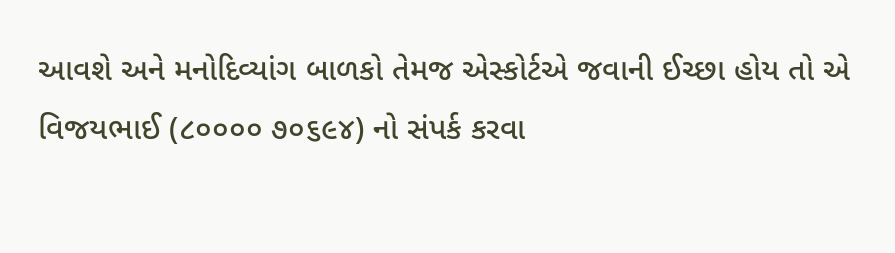આવશે અને મનોદિવ્યાંગ બાળકો તેમજ એસ્કોર્ટએ જવાની ઈચ્છા હોય તો એ વિજયભાઈ (૮૦૦૦૦ ૭૦૬૯૪) નો સંપર્ક કરવા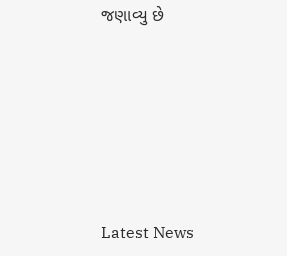જણાવ્યુ છે






Latest News